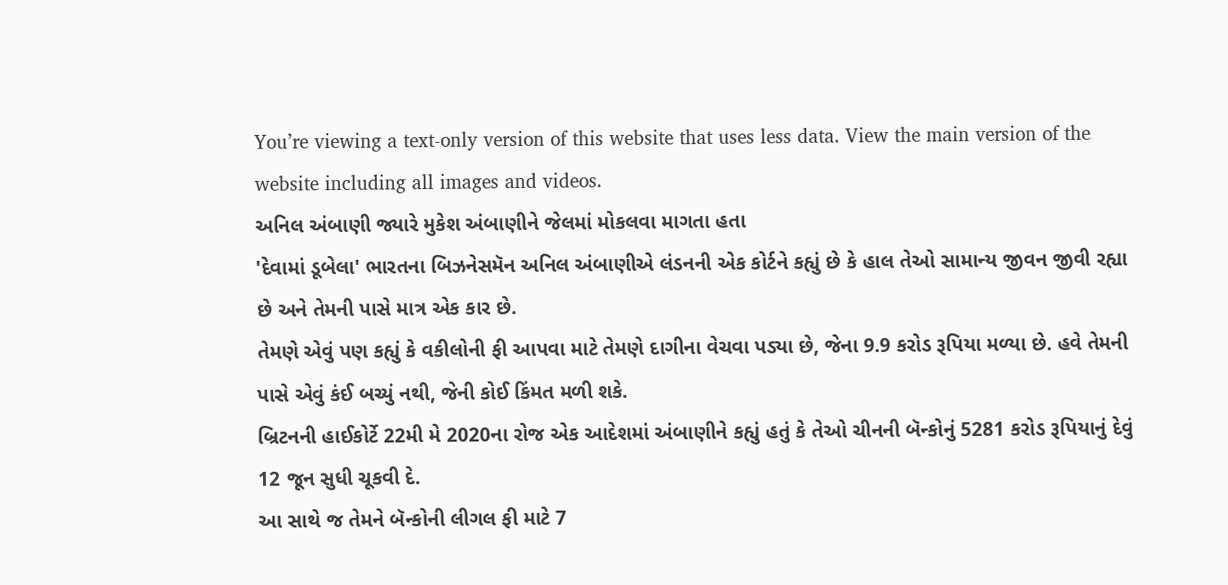You’re viewing a text-only version of this website that uses less data. View the main version of the website including all images and videos.
અનિલ અંબાણી જ્યારે મુકેશ અંબાણીને જેલમાં મોકલવા માગતા હતા
'દેવામાં ડૂબેલા' ભારતના બિઝનેસમૅન અનિલ અંબાણીએ લંડનની એક કોર્ટને કહ્યું છે કે હાલ તેઓ સામાન્ય જીવન જીવી રહ્યા છે અને તેમની પાસે માત્ર એક કાર છે.
તેમણે એવું પણ કહ્યું કે વકીલોની ફી આપવા માટે તેમણે દાગીના વેચવા પડ્યા છે, જેના 9.9 કરોડ રૂપિયા મળ્યા છે. હવે તેમની પાસે એવું કંઈ બચ્યું નથી, જેની કોઈ કિંમત મળી શકે.
બ્રિટનની હાઈકોર્ટે 22મી મે 2020ના રોજ એક આદેશમાં અંબાણીને કહ્યું હતું કે તેઓ ચીનની બૅન્કોનું 5281 કરોડ રૂપિયાનું દેવું 12 જૂન સુધી ચૂકવી દે.
આ સાથે જ તેમને બૅન્કોની લીગલ ફી માટે 7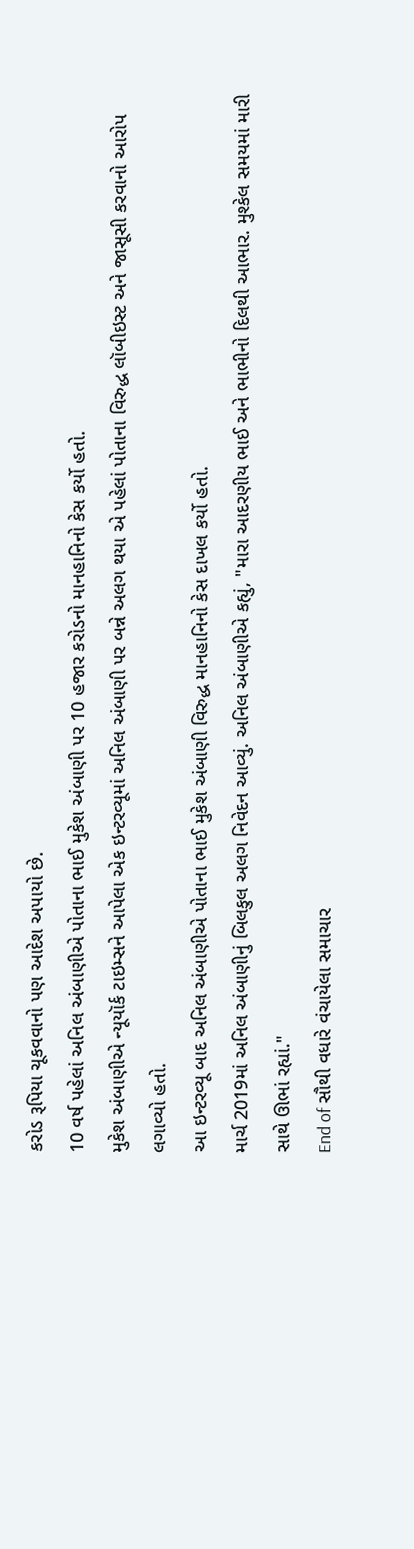કરોડ રૂપિયા ચૂકવવાનો પણ આદેશ અપાયો છે.
10 વર્ષ પહેલાં અનિલ અંબાણીએ પોતાના ભાઈ મુકેશ અંબાણી પર 10 હજાર કરોડનો માનહાનિનો કેસ કર્યો હતો.
મુકેશ અંબાણીએ ન્યૂયૉર્ક ટાઇમ્સને આપેલા એક ઇન્ટરવ્યૂમાં અનિલ અંબાણી પર બન્ને અલગ થયા એ પહેલાં પોતાના વિરુદ્ધ લૉબીઇસ્ટ અને જાસૂસી કરવાનો આરોપ લગાવ્યો હતો.
આ ઇન્ટરવ્યૂ બાદ અનિલ અંબાણીએ પોતાના ભાઈ મુકેશ અંબાણી વિરુદ્ધ માનહાનિનો કેસ દાખલ કર્યો હતો.
માર્ચ 2019માં અનિલ અંબાણીનું બિલકુલ અલગ નિવેદન આવ્યું. અનિલ અંબાણીએ કહ્યું, "મારા આદરણીય ભાઈ અને ભાભીનો દિલથી આભાર. મુશ્કેલ સમયમાં મારી સાથે ઊભાં રહ્યાં."
End of સૌથી વધારે વંચાયેલા સમાચાર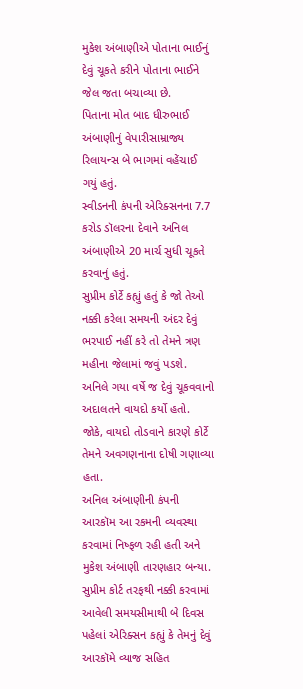મુકેશ અંબાણીએ પોતાના ભાઈનું દેવું ચૂકતે કરીને પોતાના ભાઈને જેલ જતા બચાવ્યા છે.
પિતાના મોત બાદ ધીરુભાઈ અંબાણીનું વેપારીસામ્રાજ્ય રિલાયન્સ બે ભાગમાં વહેંચાઈ ગયું હતું.
સ્વીડનની કંપની એરિક્સનના 7.7 કરોડ ડૉલરના દેવાને અનિલ અંબાણીએ 20 માર્ચ સુધી ચૂકતે કરવાનું હતું.
સુપ્રીમ કોર્ટે કહ્યું હતું કે જો તેઓ નક્કી કરેલા સમયની અંદર દેવું ભરપાઈ નહીં કરે તો તેમને ત્રણ મહીના જેલામાં જવું પડશે.
અનિલે ગયા વર્ષે જ દેવું ચૂકવવાનો અદાલતને વાયદો કર્યો હતો. જોકે, વાયદો તોડવાને કારણે કોર્ટે તેમને અવગણનાના દોષી ગણાવ્યા હતા.
અનિલ અંબાણીની કંપની આરકૉમ આ રકમની વ્યવસ્થા કરવામાં નિષ્ફળ રહી હતી અને મુકેશ અંબાણી તારણહાર બન્યા.
સુપ્રીમ કોર્ટ તરફથી નક્કી કરવામાં આવેલી સમયસીમાથી બે દિવસ પહેલાં એરિક્સન કહ્યું કે તેમનું દેવું આરકૉમે વ્યાજ સહિત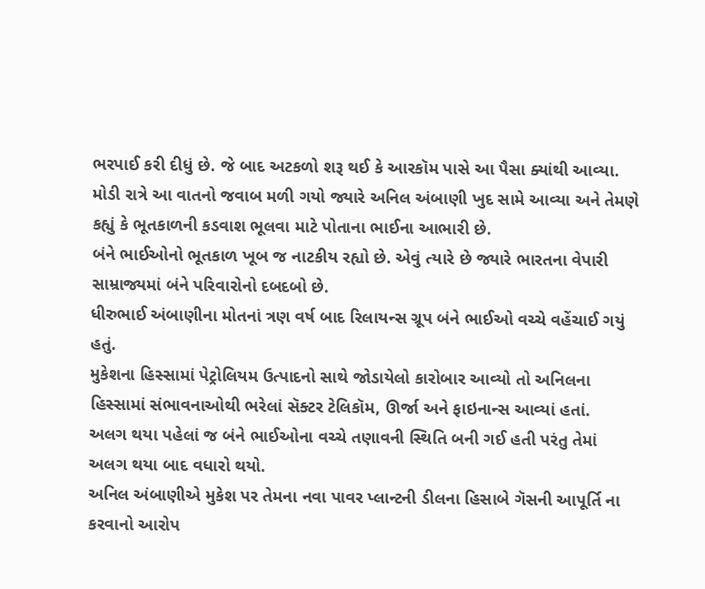ભરપાઈ કરી દીધું છે. જે બાદ અટકળો શરૂ થઈ કે આરકૉમ પાસે આ પૈસા ક્યાંથી આવ્યા.
મોડી રાત્રે આ વાતનો જવાબ મળી ગયો જ્યારે અનિલ અંબાણી ખુદ સામે આવ્યા અને તેમણે કહ્યું કે ભૂતકાળની કડવાશ ભૂલવા માટે પોતાના ભાઈના આભારી છે.
બંને ભાઈઓનો ભૂતકાળ ખૂબ જ નાટકીય રહ્યો છે. એવું ત્યારે છે જ્યારે ભારતના વેપારી સામ્રાજ્યમાં બંને પરિવારોનો દબદબો છે.
ધીરુભાઈ અંબાણીના મોતનાં ત્રણ વર્ષ બાદ રિલાયન્સ ગ્રૂપ બંને ભાઈઓ વચ્ચે વહેંચાઈ ગયું હતું.
મુકેશના હિસ્સામાં પેટ્રોલિયમ ઉત્પાદનો સાથે જોડાયેલો કારોબાર આવ્યો તો અનિલના હિસ્સામાં સંભાવનાઓથી ભરેલાં સૅક્ટર ટેલિકૉમ, ઊર્જા અને ફાઇનાન્સ આવ્યાં હતાં.
અલગ થયા પહેલાં જ બંને ભાઈઓના વચ્ચે તણાવની સ્થિતિ બની ગઈ હતી પરંતુ તેમાં અલગ થયા બાદ વધારો થયો.
અનિલ અંબાણીએ મુકેશ પર તેમના નવા પાવર પ્લાન્ટની ડીલના હિસાબે ગૅસની આપૂર્તિ ના કરવાનો આરોપ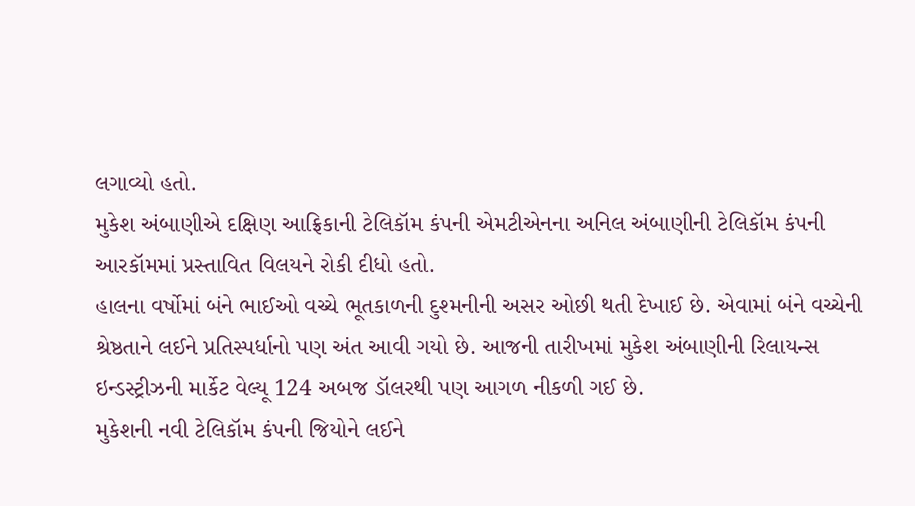લગાવ્યો હતો.
મુકેશ અંબાણીએ દક્ષિણ આફ્રિકાની ટેલિકૉમ કંપની એમટીએનના અનિલ અંબાણીની ટેલિકૉમ કંપની આરકૉમમાં પ્રસ્તાવિત વિલયને રોકી દીધો હતો.
હાલના વર્ષોમાં બંને ભાઈઓ વચ્ચે ભૂતકાળની દુશ્મનીની અસર ઓછી થતી દેખાઈ છે. એવામાં બંને વચ્ચેની શ્રેષ્ઠતાને લઈને પ્રતિસ્પર્ધાનો પણ અંત આવી ગયો છે. આજની તારીખમાં મુકેશ અંબાણીની રિલાયન્સ ઇન્ડસ્ટ્રીઝની માર્કેટ વેલ્યૂ 124 અબજ ડૉલરથી પણ આગળ નીકળી ગઈ છે.
મુકેશની નવી ટેલિકૉમ કંપની જિયોને લઈને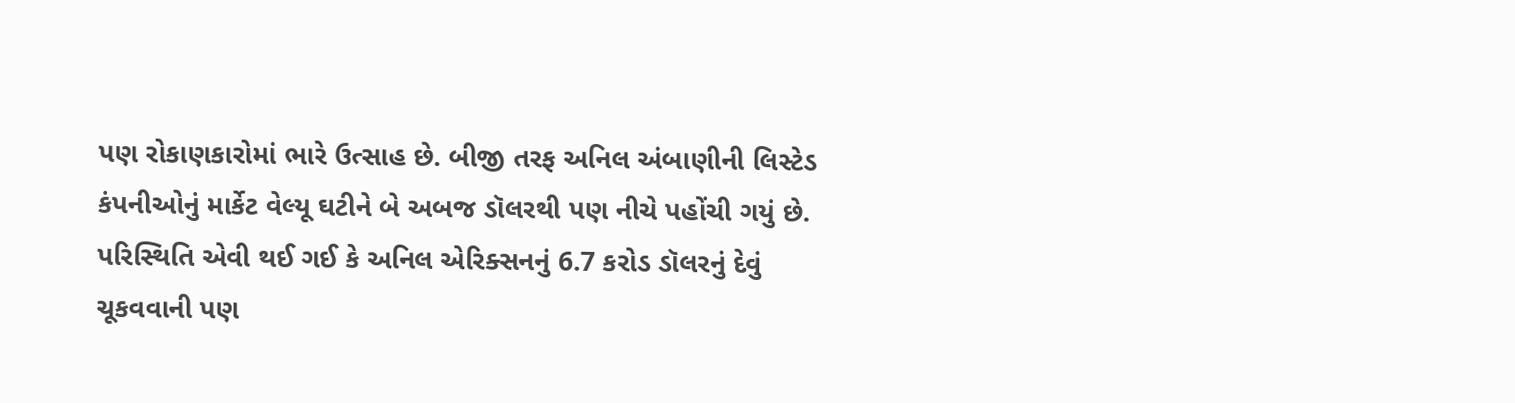પણ રોકાણકારોમાં ભારે ઉત્સાહ છે. બીજી તરફ અનિલ અંબાણીની લિસ્ટેડ કંપનીઓનું માર્કેટ વેલ્યૂ ઘટીને બે અબજ ડૉલરથી પણ નીચે પહોંચી ગયું છે.
પરિસ્થિતિ એવી થઈ ગઈ કે અનિલ એરિક્સનનું 6.7 કરોડ ડૉલરનું દેવું ચૂકવવાની પણ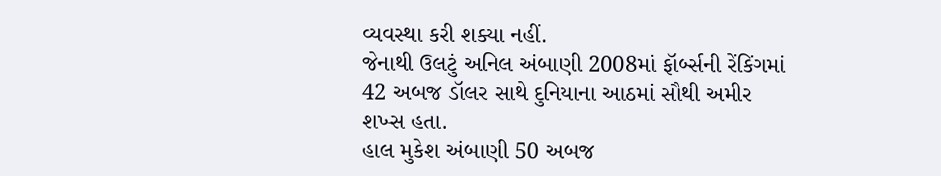વ્યવસ્થા કરી શક્યા નહીં.
જેનાથી ઉલટું અનિલ અંબાણી 2008માં ફૉર્બ્સની રેંકિંગમાં 42 અબજ ડૉલર સાથે દુનિયાના આઠમાં સૌથી અમીર શખ્સ હતા.
હાલ મુકેશ અંબાણી 50 અબજ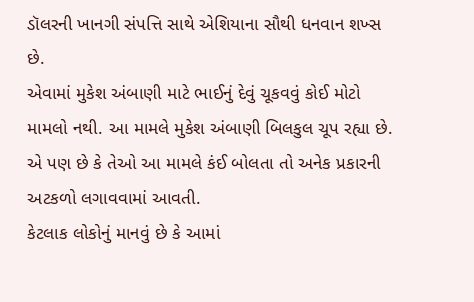ડૉલરની ખાનગી સંપત્તિ સાથે એશિયાના સૌથી ધનવાન શખ્સ છે.
એવામાં મુકેશ અંબાણી માટે ભાઈનું દેવું ચૂકવવું કોઈ મોટો મામલો નથી. આ મામલે મુકેશ અંબાણી બિલકુલ ચૂપ રહ્યા છે. એ પણ છે કે તેઓ આ મામલે કંઈ બોલતા તો અનેક પ્રકારની અટકળો લગાવવામાં આવતી.
કેટલાક લોકોનું માનવું છે કે આમાં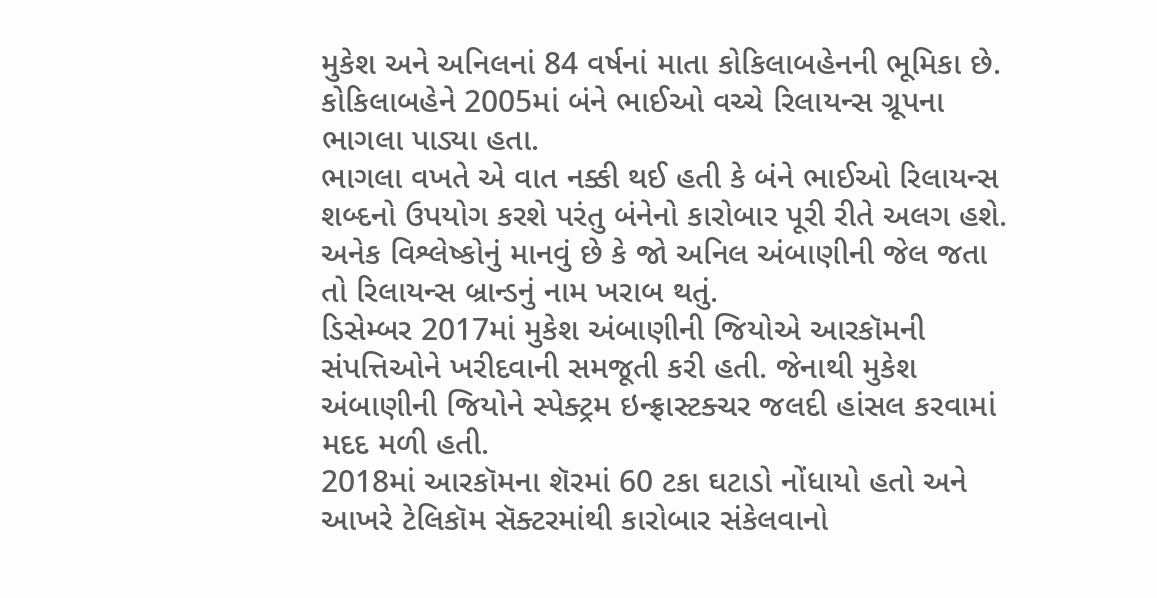મુકેશ અને અનિલનાં 84 વર્ષનાં માતા કોકિલાબહેનની ભૂમિકા છે. કોકિલાબહેને 2005માં બંને ભાઈઓ વચ્ચે રિલાયન્સ ગ્રૂપના ભાગલા પાડ્યા હતા.
ભાગલા વખતે એ વાત નક્કી થઈ હતી કે બંને ભાઈઓ રિલાયન્સ શબ્દનો ઉપયોગ કરશે પરંતુ બંનેનો કારોબાર પૂરી રીતે અલગ હશે.
અનેક વિશ્લેષ્કોનું માનવું છે કે જો અનિલ અંબાણીની જેલ જતા તો રિલાયન્સ બ્રાન્ડનું નામ ખરાબ થતું.
ડિસેમ્બર 2017માં મુકેશ અંબાણીની જિયોએ આરકૉમની સંપત્તિઓને ખરીદવાની સમજૂતી કરી હતી. જેનાથી મુકેશ અંબાણીની જિયોને સ્પેક્ટ્રમ ઇન્ફ્રાસ્ટક્ચર જલદી હાંસલ કરવામાં મદદ મળી હતી.
2018માં આરકૉમના શૅરમાં 60 ટકા ઘટાડો નોંધાયો હતો અને આખરે ટેલિકૉમ સૅક્ટરમાંથી કારોબાર સંકેલવાનો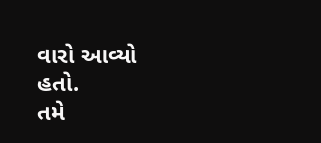વારો આવ્યો હતો.
તમે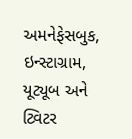અમનેફેસબુક, ઇન્સ્ટાગ્રામ, યૂટ્યૂબ અને ટ્વિટર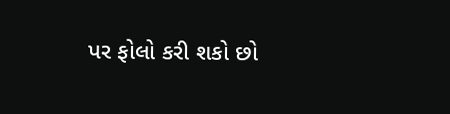પર ફોલો કરી શકો છો